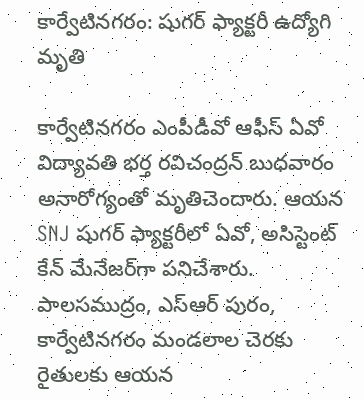కార్వేటినగరం: షుగర్ ఫ్యాక్టరీ ఉద్యోగి మృతి

కార్వేటినగరం ఎంపీడీవో ఆఫీస్ ఏవో విద్యావతి భర్త రవిచంద్రన్ బుధవారం అనారోగ్యంతో మృతిచెందారు. ఆయన SNJ షుగర్ ఫ్యాక్టరీలో ఏవో, అసిస్టెంట్ కేన్ మేనేజర్‌గా పనిచేశారు. పాలసముద్రం, ఎస్ఆర్ పురం, కార్వేటినగరం మండలాల చెరకు రైతులకు ఆయన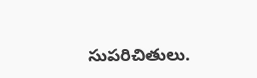సుపరిచితులు.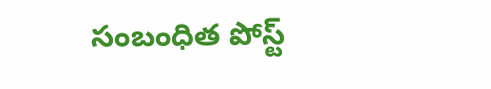సంబంధిత పోస్ట్